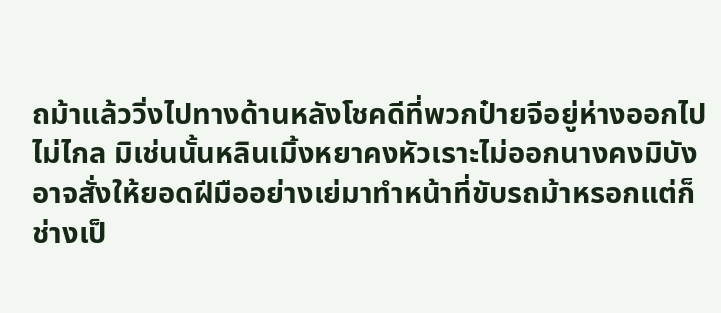ถม้าแล้ววิ่งไปทางด้านหลังโชคดีที่พวกป๋ายจีอยู่ห่างออกไปไม่ไกล มิเช่นนั้นหลินเมิ้งหยาคงหัวเราะไม่ออกนางคงมิบังอาจสั่งให้ยอดฝีมืออย่างเย่มาทำหน้าที่ขับรถม้าหรอกแต่ก็ช่างเป็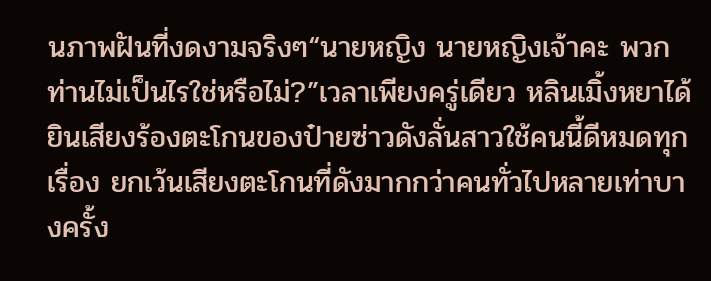นภาพฝันที่งดงามจริงๆ“นายหญิง นายหญิงเจ้าคะ พวกท่านไม่เป็นไรใช่หรือไม่?”เวลาเพียงครู่เดียว หลินเมิ้งหยาได้ยินเสียงร้องตะโกนของป๋ายซ่าวดังลั่นสาวใช้คนนี้ดีหมดทุกเรื่อง ยกเว้นเสียงตะโกนที่ดังมากกว่าคนทั่วไปหลายเท่าบางครั้ง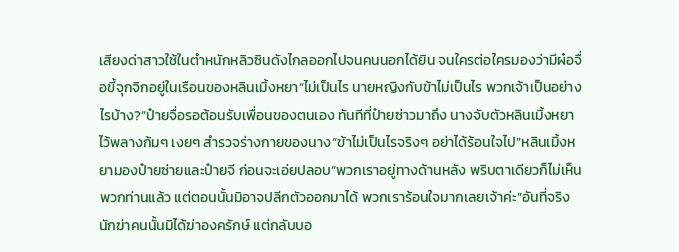เสียงด่าสาวใช้ในตำหนักหลิวซินดังไกลออกไปจนคนนอกได้ยิน จนใครต่อใครมองว่ามีผ๋อจื่อขี้จุกจิกอยู่ในเรือนของหลินเมิ้งหยา“ไม่เป็นไร นายหญิงกับข้าไม่เป็นไร พวกเจ้าเป็นอย่างไรบ้าง?”ป๋ายจื่อรอต้อนรับเพื่อนของตนเอง ทันทีที่ป๋ายซ่าวมาถึง นางจับตัวหลินเมิ้งหยาไว้พลางก้มๆ เงยๆ สำรวจร่างกายของนาง“ข้าไม่เป็นไรจริงๆ อย่าได้ร้อนใจไป”หลินเมิ้งหยามองป๋ายซ่ายและป๋ายจี ก่อนจะเอ่ยปลอบ“พวกเราอยู่ทางด้านหลัง พริบตาเดียวก็ไม่เห็นพวกท่านแล้ว แต่ตอนนั้นมิอาจปลีกตัวออกมาได้ พวกเราร้อนใจมากเลยเจ้าค่ะ”อันที่จริงนักฆ่าคนนั้นมิได้ฆ่าองครักษ์ แต่กลับบอ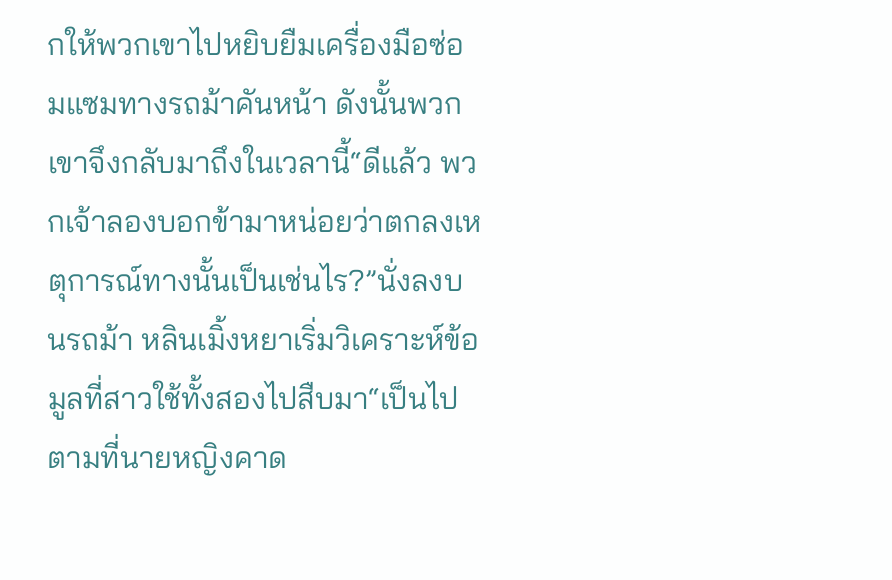กให้พวกเขาไปหยิบยืมเครื่องมือซ่อมแซมทางรถม้าคันหน้า ดังนั้นพวกเขาจึงกลับมาถึงในเวลานี้“ดีแล้ว พวกเจ้าลองบอกข้ามาหน่อยว่าตกลงเหตุการณ์ทางนั้นเป็นเช่นไร?”นั่งลงบนรถม้า หลินเมิ้งหยาเริ่มวิเคราะห์ข้อมูลที่สาวใช้ทั้งสองไปสืบมา“เป็นไปตามที่นายหญิงคาด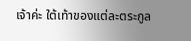เจ้าค่ะ ใต้เท้าของแต่ละตระกูล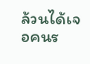ล้วนได้เจอคนร